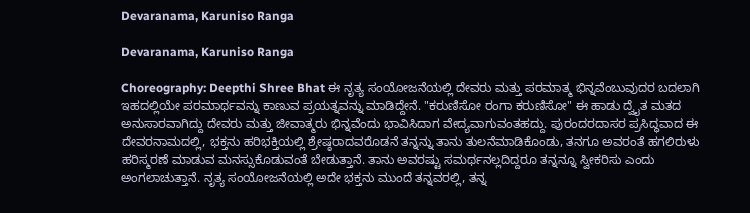Devaranama, Karuniso Ranga

Devaranama, Karuniso Ranga

Choreography: Deepthi Shree Bhat ಈ ನೃತ್ಯ ಸಂಯೋಜನೆಯಲ್ಲಿ ದೇವರು ಮತ್ತು ಪರಮಾತ್ಮ ಭಿನ್ನವೆಂಬುವುದರ ಬದಲಾಗಿ ಇಹದಲ್ಲಿಯೇ ಪರಮಾರ್ಥವನ್ನು ಕಾಣುವ ಪ್ರಯತ್ನವನ್ನು ಮಾಡಿದ್ದೇನೆ. "ಕರುಣಿಸೋ ರಂಗಾ ಕರುಣಿಸೋ" ಈ ಹಾಡು ದ್ವೈತ ಮತದ ಅನುಸಾರವಾಗಿದ್ದು ದೇವರು ಮತ್ತು ಜೀವಾತ್ಮರು ಭಿನ್ನವೆಂದು ಭಾವಿಸಿದಾಗ ವೇದ್ಯವಾಗುವಂತಹದ್ದು. ಪುರಂದರದಾಸರ ಪ್ರಸಿದ್ಧವಾದ ಈ ದೇವರನಾಮದಲ್ಲಿ, ಭಕ್ತನು ಹರಿಭಕ್ತಿಯಲ್ಲಿ ಶ್ರೇಷ್ಠರಾದವರೊಡನೆ ತನ್ನನ್ನು ತಾನು ತುಲನೆಮಾಡಿಕೊಂಡು, ತನಗೂ ಅವರಂತೆ ಹಗಲಿರುಳು ಹರಿಸ್ಮರಣೆ ಮಾಡುವ ಮನಸ್ಸುಕೊಡುವಂತೆ ಬೇಡುತ್ತಾನೆ. ತಾನು ಅವರಷ್ಟು ಸಮರ್ಥನಲ್ಲದಿದ್ದರೂ ತನ್ನನ್ನೂ ಸ್ವೀಕರಿಸು ಎಂದು ಅಂಗಲಾಚುತ್ತಾನೆ. ನೃತ್ಯ ಸಂಯೋಜನೆಯಲ್ಲಿ ಅದೇ ಭಕ್ತನು ಮುಂದೆ ತನ್ನವರಲ್ಲಿ, ತನ್ನ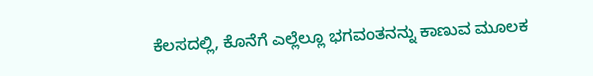ಕೆಲಸದಲ್ಲಿ, ಕೊನೆಗೆ ಎಲ್ಲೆಲ್ಲೂ ಭಗವಂತನನ್ನು ಕಾಣುವ ಮೂಲಕ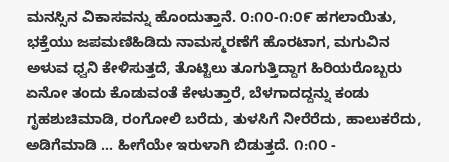ಮನಸ್ಸಿನ ವಿಕಾಸವನ್ನು ಹೊಂದುತ್ತಾನೆ. ೦:೧೦-೧:೦೯ ಹಗಲಾಯಿತು, ಭಕ್ತೆಯು ಜಪಮಣಿಹಿಡಿದು ನಾಮಸ್ಮರಣೆಗೆ ಹೊರಟಾಗ, ಮಗುವಿನ ಅಳುವ ಧ್ವನಿ ಕೇಳಿಸುತ್ತದೆ, ತೊಟ್ಟಿಲು ತೂಗುತ್ತಿದ್ದಾಗ ಹಿರಿಯರೊಬ್ಬರು ಏನೋ ತಂದು ಕೊಡುವಂತೆ ಕೇಳುತ್ತಾರೆ, ಬೆಳಗಾದದ್ದನ್ನು ಕಂಡು ಗೃಹಶುಚಿಮಾಡಿ, ರಂಗೋಲಿ ಬರೆದು, ತುಳಸಿಗೆ ನೀರೆರೆದು, ಹಾಲುಕರೆದು, ಅಡಿಗೆಮಾಡಿ ... ಹೀಗೆಯೇ ಇರುಳಾಗಿ ಬಿಡುತ್ತದೆ. ೧:೧೦ -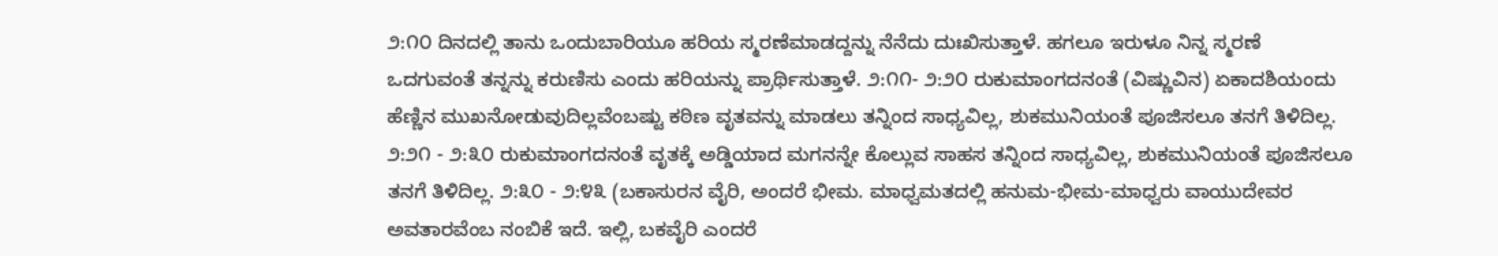೨:೧೦ ದಿನದಲ್ಲಿ ತಾನು ಒಂದುಬಾರಿಯೂ ಹರಿಯ ಸ್ಮರಣೆಮಾಡದ್ದನ್ನು ನೆನೆದು ದುಃಖಿಸುತ್ತಾಳೆ. ಹಗಲೂ ಇರುಳೂ ನಿನ್ನ ಸ್ಮರಣೆ ಒದಗುವಂತೆ ತನ್ನನ್ನು ಕರುಣಿಸು ಎಂದು ಹರಿಯನ್ನು ಪ್ರಾರ್ಥಿಸುತ್ತಾಳೆ. ೨:೧೧- ೨:೨೦ ರುಕುಮಾಂಗದನಂತೆ (ವಿಷ್ಣುವಿನ) ಏಕಾದಶಿಯಂದು ಹೆಣ್ಣಿನ ಮುಖನೋಡುವುದಿಲ್ಲವೆಂಬಷ್ಟು ಕಠಿಣ ವೃತವನ್ನು ಮಾಡಲು ತನ್ನಿಂದ ಸಾಧ್ಯವಿಲ್ಲ, ಶುಕಮುನಿಯಂತೆ ಪೂಜಿಸಲೂ ತನಗೆ ತಿಳಿದಿಲ್ಲ. ೨:೨೧ - ೨:೩೦ ರುಕುಮಾಂಗದನಂತೆ ವೃತಕ್ಕೆ ಅಡ್ಡಿಯಾದ ಮಗನನ್ನೇ ಕೊಲ್ಲುವ ಸಾಹಸ ತನ್ನಿಂದ ಸಾಧ್ಯವಿಲ್ಲ, ಶುಕಮುನಿಯಂತೆ ಪೂಜಿಸಲೂ ತನಗೆ ತಿಳಿದಿಲ್ಲ. ೨:೩೦ - ೨:೪೩ (ಬಕಾಸುರನ ವೈರಿ, ಅಂದರೆ ಭೀಮ. ಮಾಧ್ವಮತದಲ್ಲಿ ಹನುಮ-ಭೀಮ-ಮಾಧ್ವರು ವಾಯುದೇವರ ಅವತಾರವೆಂಬ ನಂಬಿಕೆ ಇದೆ. ಇಲ್ಲಿ, ಬಕವೈರಿ ಎಂದರೆ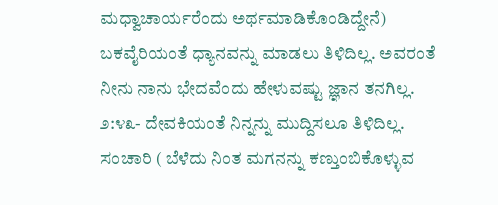ಮಧ್ವಾಚಾರ್ಯರೆಂದು ಅರ್ಥಮಾಡಿಕೊಂಡಿದ್ದೇನೆ) ಬಕವೈರಿಯಂತೆ ಧ್ಯಾನವನ್ನು ಮಾಡಲು ತಿಳಿದಿಲ್ಲ. ಅವರಂತೆ ನೀನು ನಾನು ಭೇದವೆಂದು ಹೇಳುವಷ್ಟು ಜ್ಞಾನ ತನಗಿಲ್ಲ. ೨:೪೩- ದೇವಕಿಯಂತೆ ನಿನ್ನನ್ನು ಮುದ್ದಿಸಲೂ ತಿಳಿದಿಲ್ಲ. ಸಂಚಾರಿ ( ಬೆಳೆದು ನಿಂತ ಮಗನನ್ನು ಕಣ್ತುಂಬಿಕೊಳ್ಳುವ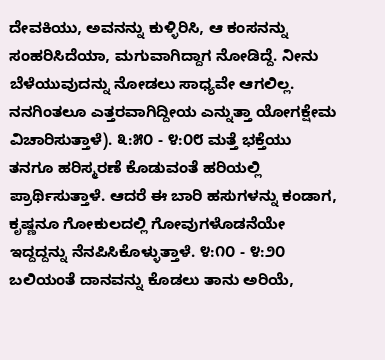ದೇವಕಿಯು, ಅವನನ್ನು ಕುಳ್ಳಿರಿಸಿ, ಆ ಕಂಸನನ್ನು ಸಂಹರಿಸಿದೆಯಾ, ಮಗುವಾಗಿದ್ದಾಗ ನೋಡಿದ್ದೆ. ನೀನು ಬೆಳೆಯುವುದನ್ನು ನೋಡಲು ಸಾಧ್ಯವೇ ಆಗಲಿಲ್ಲ. ನನಗಿಂತಲೂ ಎತ್ತರವಾಗಿದ್ದೀಯ ಎನ್ನುತ್ತಾ ಯೋಗಕ್ಷೇಮ ವಿಚಾರಿಸುತ್ತಾಳೆ). ೩:೫೦ - ೪:೦೮ ಮತ್ತೆ ಭಕ್ತೆಯು ತನಗೂ ಹರಿಸ್ಮರಣೆ ಕೊಡುವಂತೆ ಹರಿಯಲ್ಲಿ ಪ್ರಾರ್ಥಿಸುತ್ತಾಳೆ. ಆದರೆ ಈ ಬಾರಿ ಹಸುಗಳನ್ನು ಕಂಡಾಗ, ಕೃಷ್ಣನೂ ಗೋಕುಲದಲ್ಲಿ ಗೋವುಗಳೊಡನೆಯೇ ಇದ್ದದ್ದನ್ನು ನೆನಪಿಸಿಕೊಳ್ಳುತ್ತಾಳೆ. ೪:೧೦ - ೪:೨೦ ಬಲಿಯಂತೆ ದಾನವನ್ನು ಕೊಡಲು ತಾನು ಅರಿಯೆ,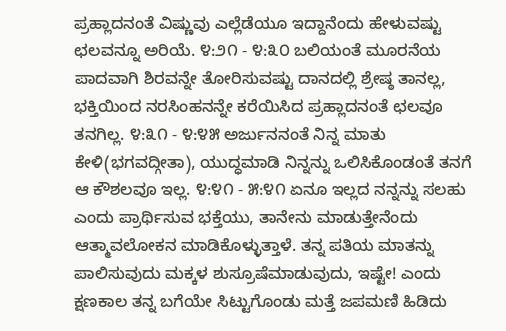ಪ್ರಹ್ಲಾದನಂತೆ ವಿಷ್ಣುವು ಎಲ್ಲೆಡೆಯೂ ಇದ್ದಾನೆಂದು ಹೇಳುವಷ್ಟು ಛಲವನ್ನೂ ಅರಿಯೆ. ೪:೨೧ - ೪:೩೦ ಬಲಿಯಂತೆ ಮೂರನೆಯ ಪಾದವಾಗಿ ಶಿರವನ್ನೇ ತೋರಿಸುವಷ್ಟು ದಾನದಲ್ಲಿ ಶ್ರೇಷ್ಠ ತಾನಲ್ಲ, ಭಕ್ತಿಯಿಂದ ನರಸಿಂಹನನ್ನೇ ಕರೆಯಿಸಿದ ಪ್ರಹ್ಲಾದನಂತೆ ಛಲವೂ ತನಗಿಲ್ಲ. ೪:೩೧ - ೪:೪೫ ಅರ್ಜುನನಂತೆ ನಿನ್ನ ಮಾತು ಕೇಳಿ(ಭಗವದ್ಗೀತಾ), ಯುದ್ಧಮಾಡಿ ನಿನ್ನನ್ನು ಒಲಿಸಿಕೊಂಡಂತೆ ತನಗೆ ಆ ಕೌಶಲವೂ ಇಲ್ಲ. ೪:೪೧ - ೫:೪೧ ಏನೂ ಇಲ್ಲದ ನನ್ನನ್ನು ಸಲಹು ಎಂದು ಪ್ರಾರ್ಥಿಸುವ ಭಕ್ತೆಯು, ತಾನೇನು ಮಾಡುತ್ತೇನೆಂದು ಆತ್ಮಾವಲೋಕನ ಮಾಡಿಕೊಳ್ಳುತ್ತಾಳೆ. ತನ್ನ ಪತಿಯ ಮಾತನ್ನು ಪಾಲಿಸುವುದು ಮಕ್ಕಳ ಶುಸ್ರೂಷೆಮಾಡುವುದು, ಇಷ್ಟೇ! ಎಂದು ಕ್ಷಣಕಾಲ ತನ್ನ ಬಗೆಯೇ ಸಿಟ್ಟುಗೊಂಡು ಮತ್ತೆ ಜಪಮಣಿ ಹಿಡಿದು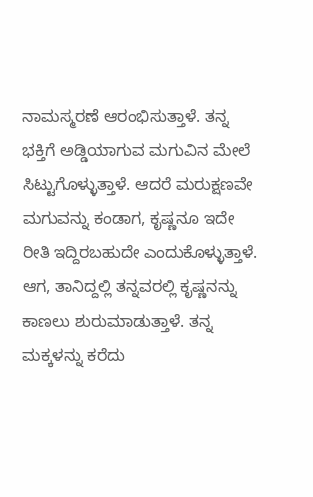ನಾಮಸ್ಮರಣೆ ಆರಂಭಿಸುತ್ತಾಳೆ. ತನ್ನ ಭಕ್ತಿಗೆ ಅಡ್ಡಿಯಾಗುವ ಮಗುವಿನ ಮೇಲೆ ಸಿಟ್ಟುಗೊಳ್ಳುತ್ತಾಳೆ. ಆದರೆ ಮರುಕ್ಷಣವೇ ಮಗುವನ್ನು ಕಂಡಾಗ, ಕೃಷ್ಣನೂ ಇದೇ ರೀತಿ ಇದ್ದಿರಬಹುದೇ ಎಂದುಕೊಳ್ಳುತ್ತಾಳೆ. ಆಗ, ತಾನಿದ್ದಲ್ಲಿ ತನ್ನವರಲ್ಲಿ ಕೃಷ್ಣನನ್ನು ಕಾಣಲು ಶುರುಮಾಡುತ್ತಾಳೆ. ತನ್ನ ಮಕ್ಕಳನ್ನು ಕರೆದು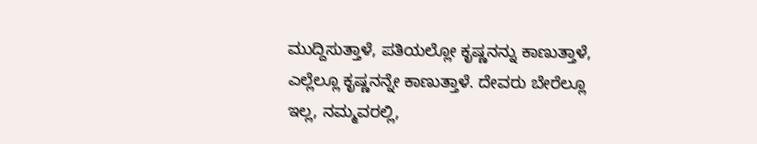ಮುದ್ದಿಸುತ್ತಾಳೆ, ಪತಿಯಲ್ಲೋ ಕೃಷ್ಣನನ್ನು ಕಾಣುತ್ತಾಳೆ, ಎಲ್ಲೆಲ್ಲೂ ಕೃಷ್ಣನನ್ನೇ ಕಾಣುತ್ತಾಳೆ. ದೇವರು ಬೇರೆಲ್ಲೂ ಇಲ್ಲ, ನಮ್ಮವರಲ್ಲಿ,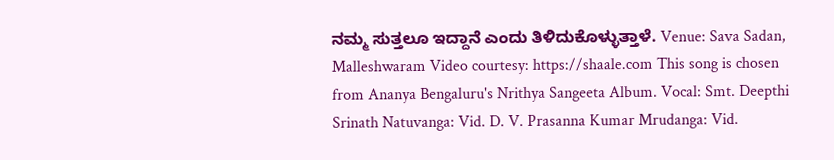ನಮ್ಮ ಸುತ್ತಲೂ ಇದ್ದಾನೆ ಎಂದು ತಿಳಿದುಕೊಳ್ಳುತ್ತಾಳೆ. Venue: Sava Sadan, Malleshwaram Video courtesy: https://shaale.com This song is chosen from Ananya Bengaluru's Nrithya Sangeeta Album. Vocal: Smt. Deepthi Srinath Natuvanga: Vid. D. V. Prasanna Kumar Mrudanga: Vid.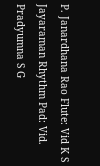P. Janardhana Rao Flute: Vid K S Jayaraman Rhythm Pad: Vid. Pradyumna S G